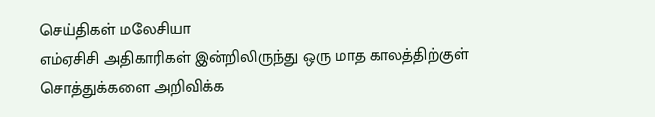செய்திகள் மலேசியா
எம்ஏசிசி அதிகாரிகள் இன்றிலிருந்து ஒரு மாத காலத்திற்குள் சொத்துக்களை அறிவிக்க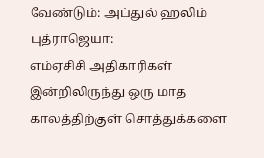வேண்டும்: அப்துல் ஹலிம்
புத்ராஜெயா:
எம்ஏசிசி அதிகாரிகள் இன்றிலிருந்து ஒரு மாத காலத்திற்குள் சொத்துக்களை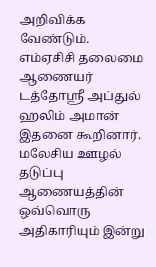அறிவிக்க வேண்டும்.
எம்ஏசிசி தலைமை ஆணையர் டத்தோஸ்ரீ அப்துல் ஹலிம் அமான் இதனை கூறினார்.
மலேசிய ஊழல் தடுப்பு ஆணையத்தின் ஒவ்வொரு அதிகாரியும் இன்று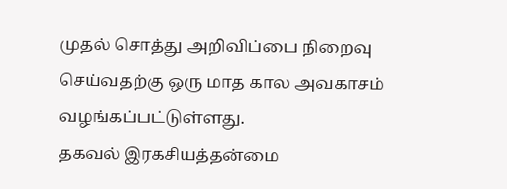முதல் சொத்து அறிவிப்பை நிறைவு செய்வதற்கு ஒரு மாத கால அவகாசம் வழங்கப்பட்டுள்ளது.
தகவல் இரகசியத்தன்மை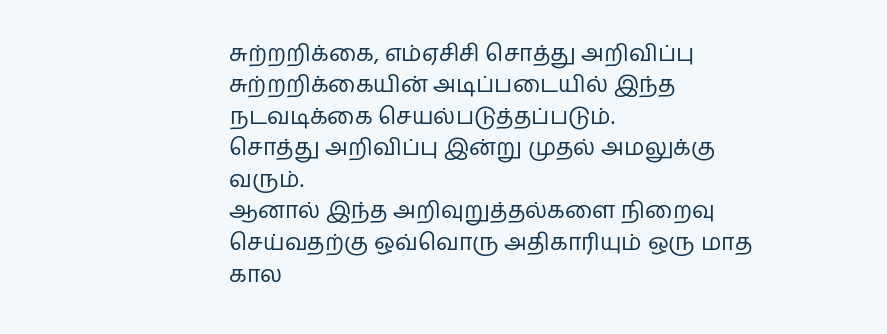சுற்றறிக்கை, எம்ஏசிசி சொத்து அறிவிப்பு சுற்றறிக்கையின் அடிப்படையில் இந்த நடவடிக்கை செயல்படுத்தப்படும்.
சொத்து அறிவிப்பு இன்று முதல் அமலுக்கு வரும்.
ஆனால் இந்த அறிவுறுத்தல்களை நிறைவு செய்வதற்கு ஒவ்வொரு அதிகாரியும் ஒரு மாத கால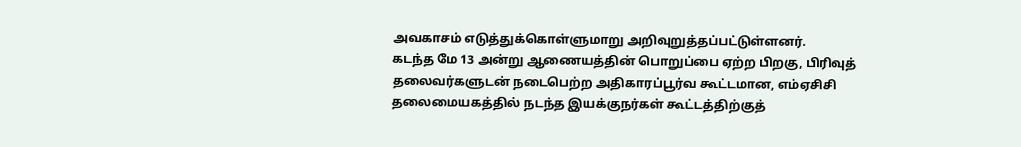அவகாசம் எடுத்துக்கொள்ளுமாறு அறிவுறுத்தப்பட்டுள்ளனர்.
கடந்த மே 13 அன்று ஆணையத்தின் பொறுப்பை ஏற்ற பிறகு, பிரிவுத் தலைவர்களுடன் நடைபெற்ற அதிகாரப்பூர்வ கூட்டமான, எம்ஏசிசி தலைமையகத்தில் நடந்த இயக்குநர்கள் கூட்டத்திற்குத்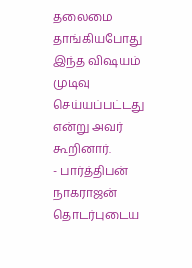தலைமை தாங்கியபோது இந்த விஷயம் முடிவு செய்யப்பட்டது என்று அவர் கூறினார்.
- பார்த்திபன் நாகராஜன்
தொடர்புடைய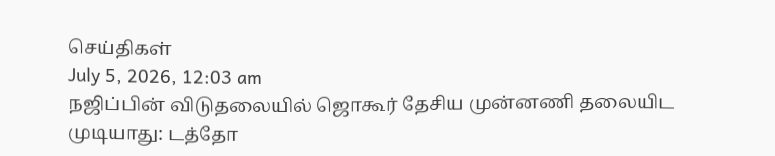செய்திகள்
July 5, 2026, 12:03 am
நஜிப்பின் விடுதலையில் ஜொகூர் தேசிய முன்னணி தலையிட முடியாது: டத்தோ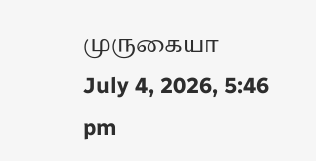முருகையா
July 4, 2026, 5:46 pm